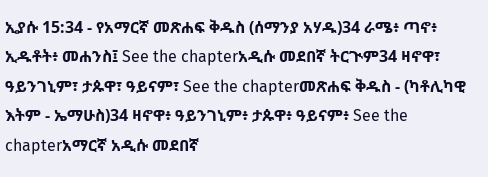ኢያሱ 15:34 - የአማርኛ መጽሐፍ ቅዱስ (ሰማንያ አሃዱ)34 ራሜ፥ ጣኖ፥ ኢዱቶት፥ መሐንስ፤ See the chapterአዲሱ መደበኛ ትርጒም34 ዛኖዋ፣ ዓይንገኒም፣ ታጱዋ፣ ዓይናም፣ See the chapterመጽሐፍ ቅዱስ - (ካቶሊካዊ እትም - ኤማሁስ)34 ዛኖዋ፥ ዓይንገኒም፥ ታጱዋ፥ ዓይናም፥ See the chapterአማርኛ አዲሱ መደበኛ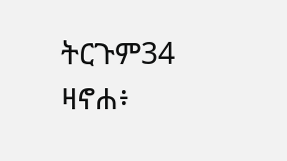ትርጉም34 ዛኖሐ፥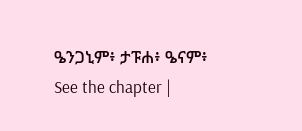ዔንጋኒም፥ ታፑሐ፥ ዔናም፥ See the chapter |